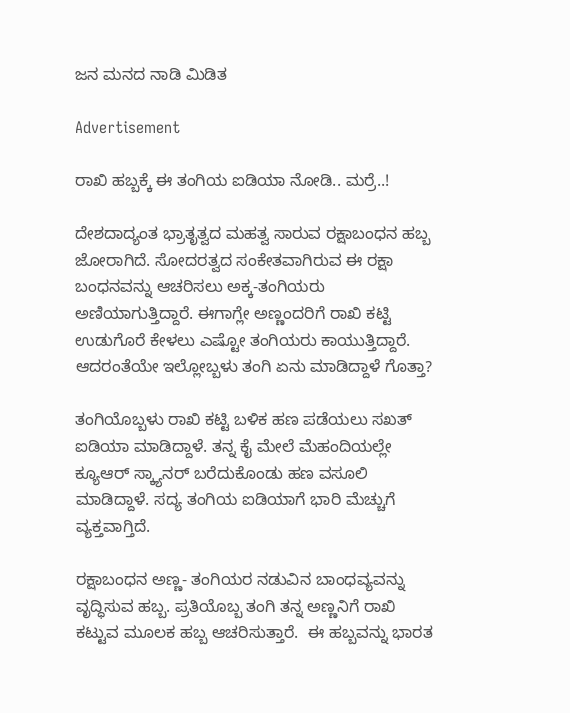ಜನ ಮನದ ನಾಡಿ ಮಿಡಿತ

Advertisement

ರಾಖಿ ಹಬ್ಬಕ್ಕೆ ಈ ತಂಗಿಯ ಐಡಿಯಾ ನೋಡಿ.. ಮರ‍್ರೆ..!

ದೇಶದಾದ್ಯಂತ ಭ್ರಾತೃತ್ವದ ಮಹತ್ವ ಸಾರುವ ರಕ್ಷಾಬಂಧನ ಹಬ್ಬ ಜೋರಾಗಿದೆ. ಸೋದರತ್ವದ ಸಂಕೇತವಾಗಿರುವ ಈ ರಕ್ಷಾ ಬಂಧನವನ್ನು ಆಚರಿಸಲು ಅಕ್ಕ-ತಂಗಿಯರು ಅಣಿಯಾಗುತ್ತಿದ್ದಾರೆ. ಈಗಾಗ್ಲೇ ಅಣ್ಣಂದರಿಗೆ ರಾಖಿ ಕಟ್ಟಿ ಉಡುಗೊರೆ ಕೇಳಲು ಎಷ್ಟೋ ತಂಗಿಯರು ಕಾಯುತ್ತಿದ್ದಾರೆ. ಆದರಂತೆಯೇ ಇಲ್ಲೋಬ್ಬಳು ತಂಗಿ ಏನು ಮಾಡಿದ್ದಾಳೆ ಗೊತ್ತಾ?

ತಂಗಿಯೊಬ್ಬಳು ರಾಖಿ ಕಟ್ಟಿ ಬಳಿಕ ಹಣ ಪಡೆಯಲು ಸಖತ್ ಐಡಿಯಾ ಮಾಡಿದ್ದಾಳೆ. ತನ್ನ ಕೈ ಮೇಲೆ ಮೆಹಂದಿಯಲ್ಲೇ ಕ್ಯೂಆರ್ ಸ್ಕ್ಯಾನರ್ ಬರೆದುಕೊಂಡು ಹಣ ವಸೂಲಿ ಮಾಡಿದ್ದಾಳೆ. ಸದ್ಯ ತಂಗಿಯ ಐಡಿಯಾಗೆ ಭಾರಿ ಮೆಚ್ಚುಗೆ ವ್ಯಕ್ತವಾಗ್ತಿದೆ.

ರಕ್ಷಾಬಂಧನ ಅಣ್ಣ- ತಂಗಿಯರ ನಡುವಿನ ಬಾಂಧವ್ಯವನ್ನು ವೃದ್ಧಿಸುವ ಹಬ್ಬ. ಪ್ರತಿಯೊಬ್ಬ ತಂಗಿ ತನ್ನ ಅಣ್ಣನಿಗೆ ರಾಖಿ ಕಟ್ಟುವ ಮೂಲಕ ಹಬ್ಬ ಆಚರಿಸುತ್ತಾರೆ.  ಈ ಹಬ್ಬವನ್ನು ಭಾರತ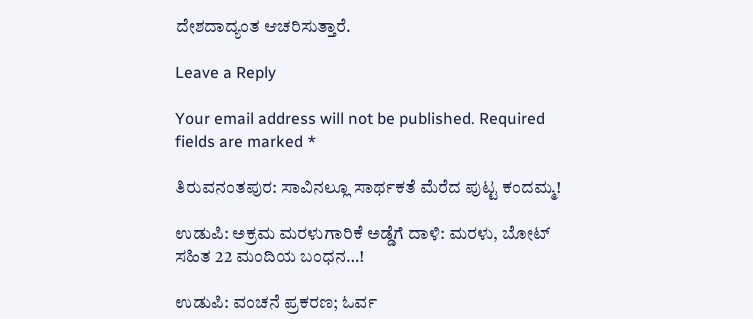ದೇಶದಾದ್ಯಂತ ಆಚರಿಸುತ್ತಾರೆ.

Leave a Reply

Your email address will not be published. Required fields are marked *

ತಿರುವನಂತಪುರ: ಸಾವಿನಲ್ಲೂ ಸಾರ್ಥಕತೆ ಮೆರೆದ ಪುಟ್ಟ ಕಂದಮ್ಮ!

ಉಡುಪಿ: ಅಕ್ರಮ ಮರಳುಗಾರಿಕೆ ಅಡ್ಡೆಗೆ ದಾಳಿ: ಮರಳು, ಬೋಟ್ ಸಹಿತ 22 ಮಂದಿಯ ಬಂಧನ…!

ಉಡುಪಿ: ವಂಚನೆ ಪ್ರಕರಣ; ಓರ್ವ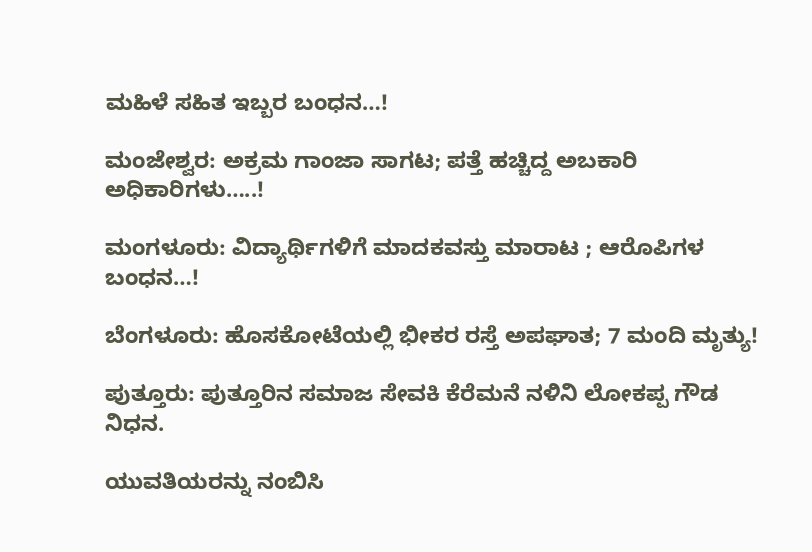ಮಹಿಳೆ ಸಹಿತ ಇಬ್ಬರ ಬಂಧನ…!

ಮಂಜೇಶ್ವರ: ಅಕ್ರಮ ಗಾಂಜಾ ಸಾಗಟ; ಪತ್ತೆ ಹಚ್ಚಿದ್ದ ಅಬಕಾರಿ ಅಧಿಕಾರಿಗಳು…..!

ಮಂಗಳೂರು: ವಿದ್ಯಾರ್ಥಿಗಳಿಗೆ ಮಾದಕವಸ್ತು ಮಾರಾಟ ; ಆರೊಪಿಗಳ ಬಂಧನ…!

ಬೆಂಗಳೂರು: ಹೊಸಕೋಟೆಯಲ್ಲಿ ಭೀಕರ ರಸ್ತೆ ಅಪಘಾತ; 7 ಮಂದಿ ಮೃತ್ಯು!

ಪುತ್ತೂರು: ಪುತ್ತೂರಿನ ಸಮಾಜ ಸೇವಕಿ ಕೆರೆಮನೆ ನಳಿನಿ ಲೋಕಪ್ಪ ಗೌಡ ನಿಧನ.

ಯುವತಿಯರನ್ನು ನಂಬಿಸಿ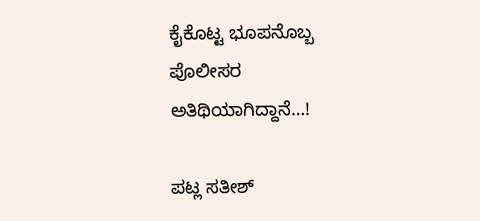ಕೈಕೊಟ್ಟ ಭೂಪನೊಬ್ಬ ಪೊಲೀಸರ ಅತಿಥಿಯಾಗಿದ್ದಾನೆ…!

ಪಟ್ಲ ಸತೀಶ್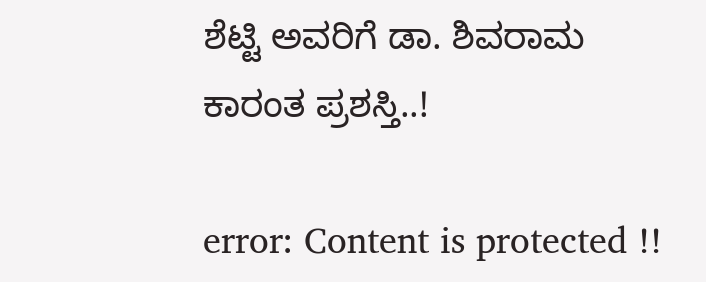ಶೆಟ್ಟಿ ಅವರಿಗೆ ಡಾ. ಶಿವರಾಮ ಕಾರಂತ ಪ್ರಶಸ್ತಿ..!

error: Content is protected !!